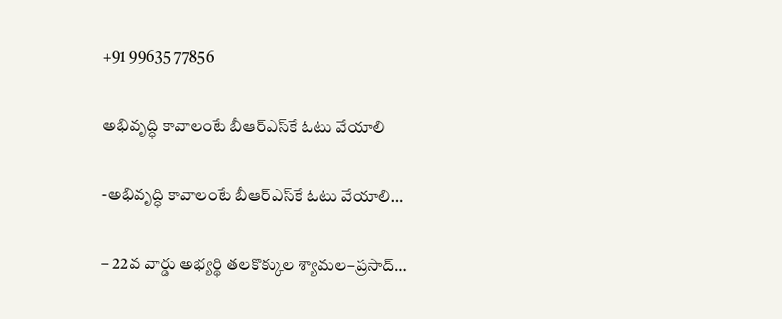+91 99635 77856

అభివృద్ధి కావాలంటే బీఆర్‌ఎస్‌కే ఓటు వేయాలి

-అభివృద్ధి కావాలంటే బీఆర్‌ఎస్‌కే ఓటు వేయాలి…

– 22వ వార్డు అభ్యర్థి తలకొక్కుల శ్యామల–ప్రసాద్…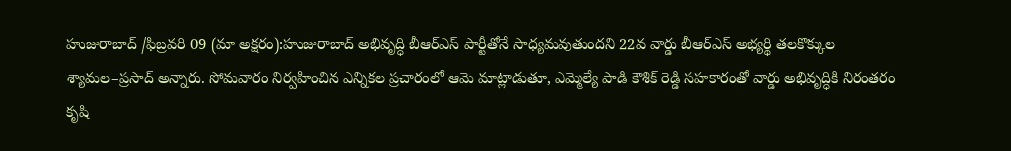హుజురాబాద్ /ఫిబ్రవరి 09 (మా అక్షరం):హుజురాబాద్ అభివృద్ధి బీఆర్‌ఎస్ పార్టీతోనే సాధ్యమవుతుందని 22వ వార్డు బీఆర్‌ఎస్ అభ్యర్థి తలకొక్కుల శ్యామల–ప్రసాద్ అన్నారు. సోమవారం నిర్వహించిన ఎన్నికల ప్రచారంలో ఆమె మాట్లాడుతూ, ఎమ్మెల్యే పాడి కౌశిక్ రెడ్డి సహకారంతో వార్డు అభివృద్ధికి నిరంతరం కృషి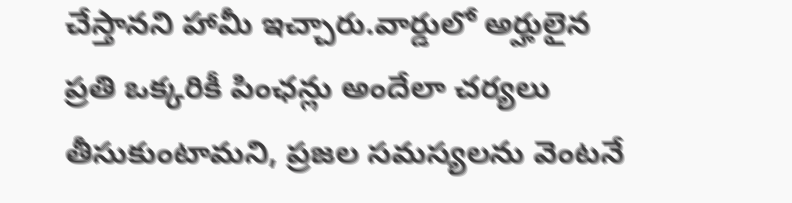చేస్తానని హామీ ఇచ్చారు.వార్డులో అర్హులైన ప్రతి ఒక్కరికీ పింఛన్లు అందేలా చర్యలు తీసుకుంటామని, ప్రజల సమస్యలను వెంటనే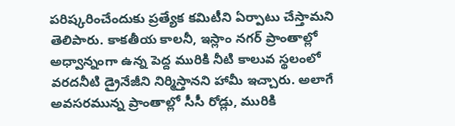పరిష్కరించేందుకు ప్రత్యేక కమిటీని ఏర్పాటు చేస్తామని తెలిపారు. కాకతీయ కాలనీ, ఇస్లాం నగర్ ప్రాంతాల్లో అధ్వాన్నంగా ఉన్న పెద్ద మురికి నీటి కాలువ స్థలంలో వరదనీటి డ్రైనేజీని నిర్మిస్తానని హామీ ఇచ్చారు. అలాగే అవసరమున్న ప్రాంతాల్లో సీసీ రోడ్లు, మురికి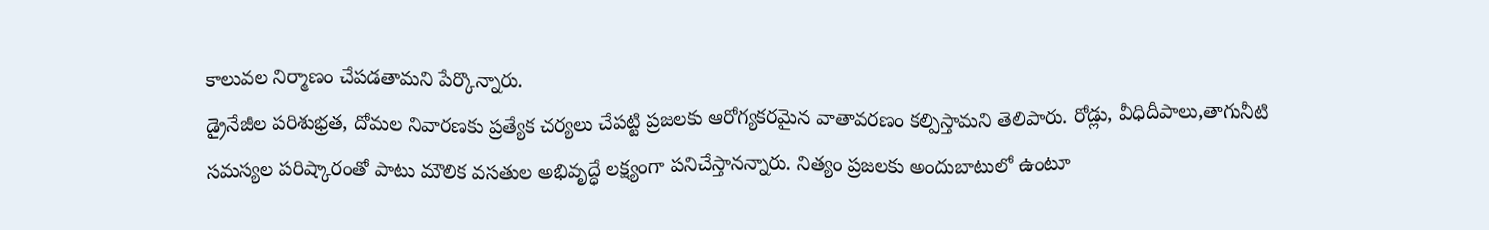కాలువల నిర్మాణం చేపడతామని పేర్కొన్నారు.
డ్రైనేజీల పరిశుభ్రత, దోమల నివారణకు ప్రత్యేక చర్యలు చేపట్టి ప్రజలకు ఆరోగ్యకరమైన వాతావరణం కల్పిస్తామని తెలిపారు. రోడ్లు, వీధిదీపాలు,తాగునీటి సమస్యల పరిష్కారంతో పాటు మౌలిక వసతుల అభివృద్ధే లక్ష్యంగా పనిచేస్తానన్నారు. నిత్యం ప్రజలకు అందుబాటులో ఉంటూ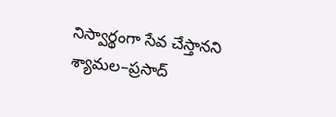నిస్వార్థంగా సేవ చేస్తానని శ్యామల–ప్రసాద్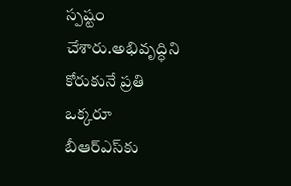స్పష్టం చేశారు.అభివృద్ధిని కోరుకునే ప్రతి ఒక్కరూ బీఆర్‌ఎస్‌కు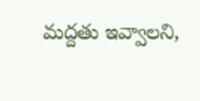మద్దతు ఇవ్వాలని,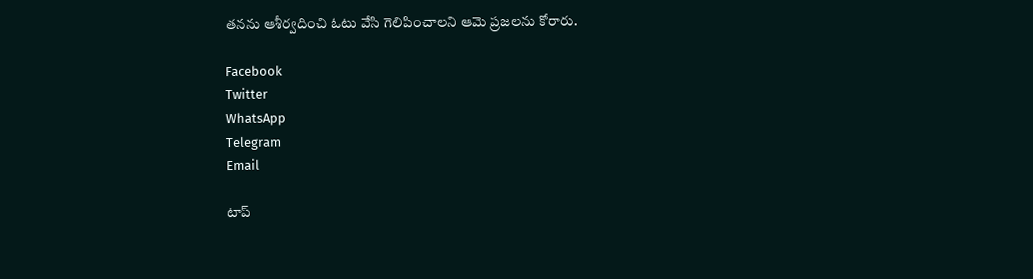తనను ఆశీర్వదించి ఓటు వేసి గెలిపించాలని ఆమె ప్రజలను కోరారు.

Facebook
Twitter
WhatsApp
Telegram
Email

టాప్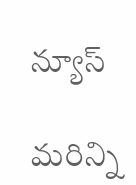న్యూస్

మరిన్ని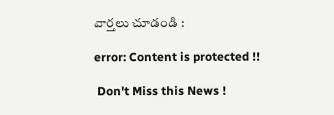వార్తలు చూడండి :

error: Content is protected !!

 Don't Miss this News !